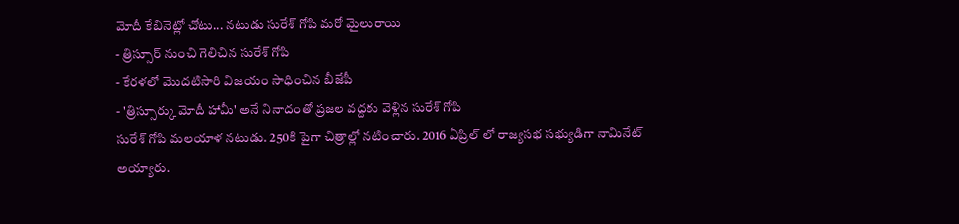మోదీ కేబినెట్లో చోటు... నటుడు సురేశ్ గోపి మరో మైలురాయి
- త్రిస్సూర్ నుంచి గెలిచిన సురేశ్ గోపి
- కేరళలో మొదటిసారి విజయం సాధించిన బీజేపీ
- 'త్రిస్సూర్కు మోదీ హామీ' అనే నినాదంతో ప్రజల వద్దకు వెళ్లిన సురేశ్ గోపి
సురేశ్ గోపి మలయాళ నటుడు. 250కి పైగా చిత్రాల్లో నటించారు. 2016 ఏప్రిల్ లో రాజ్యసభ సభ్యుడిగా నామినేట్ అయ్యారు.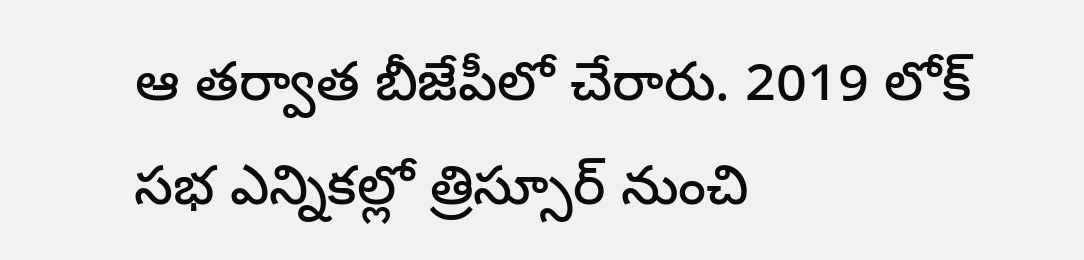ఆ తర్వాత బీజేపీలో చేరారు. 2019 లోక్ సభ ఎన్నికల్లో త్రిస్సూర్ నుంచి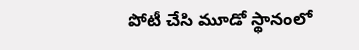పోటీ చేసి మూడో స్థానంలో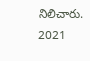నిలిచారు. 2021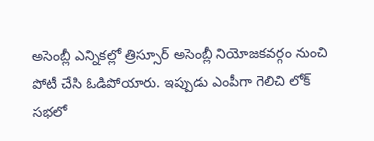అసెంబ్లీ ఎన్నికల్లో త్రిస్సూర్ అసెంబ్లీ నియోజకవర్గం నుంచి పోటీ చేసి ఓడిపోయారు. ఇప్పుడు ఎంపీగా గెలిచి లోక్ సభలో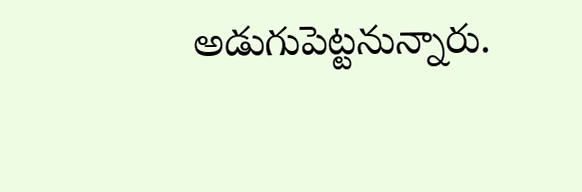అడుగుపెట్టనున్నారు.